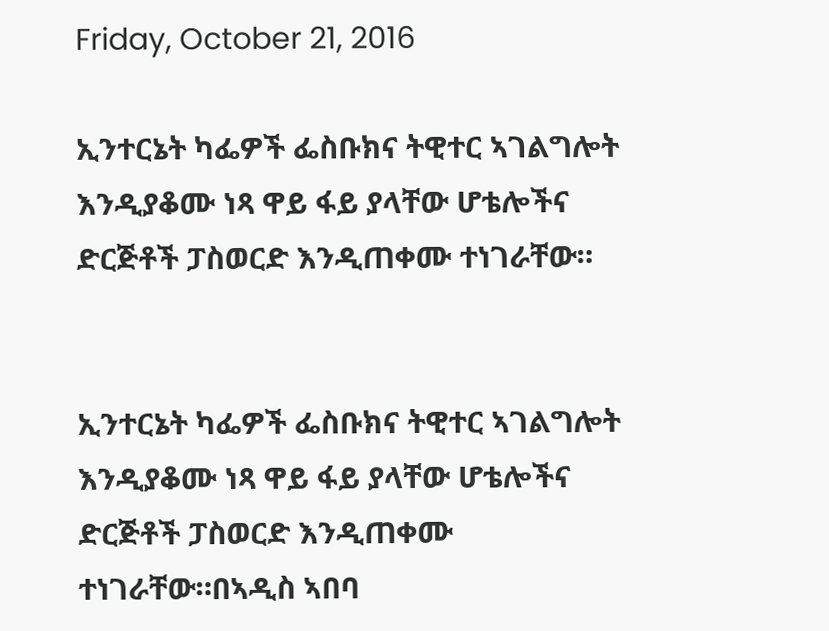Friday, October 21, 2016

ኢንተርኔት ካፌዎች ፌስቡክና ትዊተር ኣገልግሎት እንዲያቆሙ ነጻ ዋይ ፋይ ያላቸው ሆቴሎችና ድርጅቶች ፓስወርድ እንዲጠቀሙ ተነገራቸው።


ኢንተርኔት ካፌዎች ፌስቡክና ትዊተር ኣገልግሎት እንዲያቆሙ ነጻ ዋይ ፋይ ያላቸው ሆቴሎችና ድርጅቶች ፓስወርድ እንዲጠቀሙ ተነገራቸው።በኣዲስ ኣበባ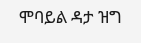ሞባይል ዳታ ዝግ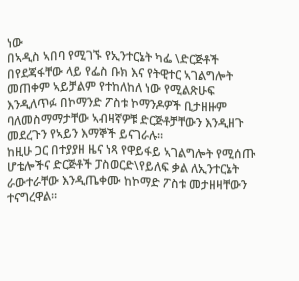ነው
በኣዲስ ኣበባ የሚገኙ የኢንተርኔት ካፌ \ድርጅቶች በየደጃፋቸው ላይ የፌስ ቡክ እና የትዊተር ኣገልግሎት መጠቀም ኣይቻልም የተከለከለ ነው የሚልጽሁፍ እንዲለጥፉ በኮማንድ ፖስቱ ኮማንዶዎች ቢታዘዙም ባለመስማማታቸው ኣብዛኛዎቹ ድርጅቶቻቸውን እንዲዘጉ መደረጉን የኣይን እማኞች ይናገራሉ።
ከዚሁ ጋር በተያያዘ ዜና ነጻ የዋይፋይ ኣገልግሎት የሚሰጡ ሆቴሎችና ድርጅቶች ፓስወርድ\የይለፍ ቃል ለኢንተርኔት ራውተራቸው እንዲጤቀሙ ከኮማድ ፖስቱ መታዘዛቸውን ተናግረዋል።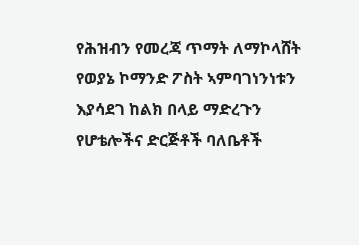የሕዝብን የመረጃ ጥማት ለማኮላሸት የወያኔ ኮማንድ ፖስት ኣምባገነንነቱን እያሳደገ ከልክ በላይ ማድረጉን የሆቴሎችና ድርጅቶች ባለቤቶች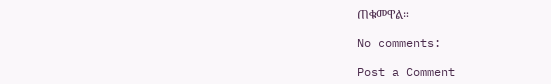ጠቁመዋል።

No comments:

Post a Comment